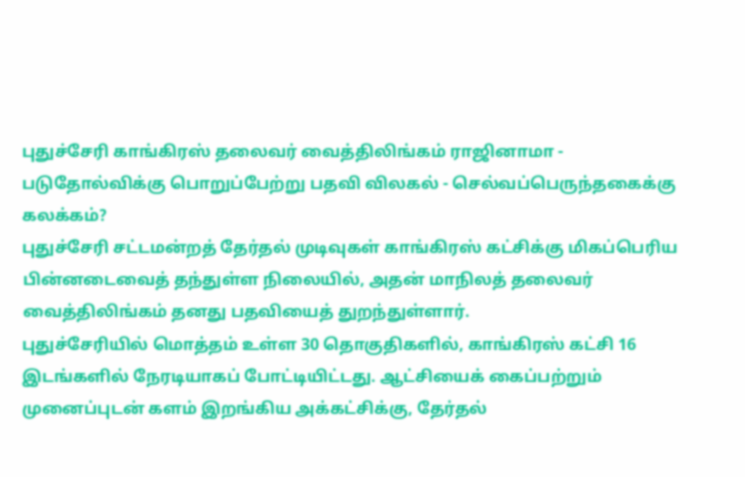புதுச்சேரி காங்கிரஸ் தலைவர் வைத்திலிங்கம் ராஜினாமா - படுதோல்விக்கு பொறுப்பேற்று பதவி விலகல் - செல்வப்பெருந்தகைக்கு கலக்கம்?
புதுச்சேரி சட்டமன்றத் தேர்தல் முடிவுகள் காங்கிரஸ் கட்சிக்கு மிகப்பெரிய பின்னடைவைத் தந்துள்ள நிலையில், அதன் மாநிலத் தலைவர் வைத்திலிங்கம் தனது பதவியைத் துறந்துள்ளார்.
புதுச்சேரியில் மொத்தம் உள்ள 30 தொகுதிகளில், காங்கிரஸ் கட்சி 16 இடங்களில் நேரடியாகப் போட்டியிட்டது. ஆட்சியைக் கைப்பற்றும் முனைப்புடன் களம் இறங்கிய அக்கட்சிக்கு, தேர்தல்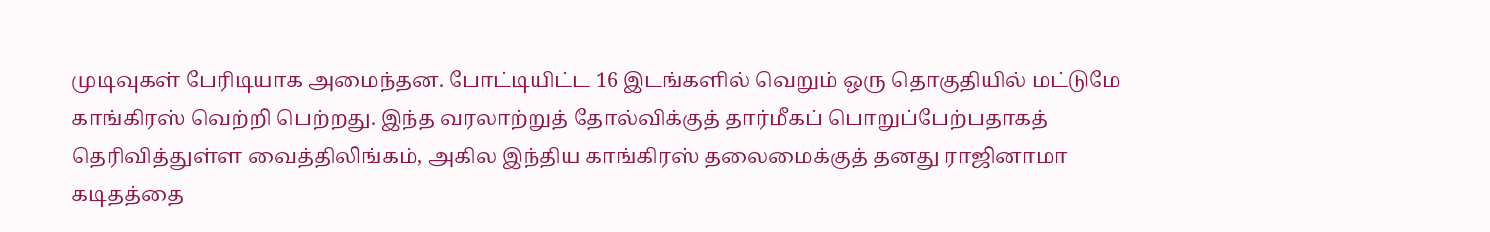முடிவுகள் பேரிடியாக அமைந்தன. போட்டியிட்ட 16 இடங்களில் வெறும் ஒரு தொகுதியில் மட்டுமே காங்கிரஸ் வெற்றி பெற்றது. இந்த வரலாற்றுத் தோல்விக்குத் தார்மீகப் பொறுப்பேற்பதாகத் தெரிவித்துள்ள வைத்திலிங்கம், அகில இந்திய காங்கிரஸ் தலைமைக்குத் தனது ராஜினாமா கடிதத்தை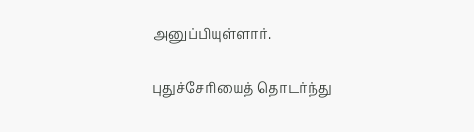அனுப்பியுள்ளார்.

புதுச்சேரியைத் தொடர்ந்து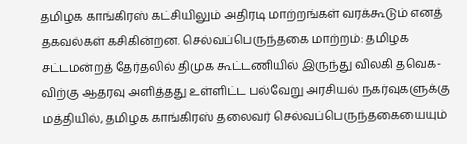தமிழக காங்கிரஸ் கட்சியிலும் அதிரடி மாற்றங்கள் வரக்கூடும் எனத் தகவல்கள் கசிகின்றன. செல்வப்பெருந்தகை மாற்றம்: தமிழக சட்டமன்றத் தேர்தலில் திமுக கூட்டணியில் இருந்து விலகி தவெக-விற்கு ஆதரவு அளித்தது உள்ளிட்ட பல்வேறு அரசியல் நகர்வுகளுக்கு மத்தியில், தமிழக காங்கிரஸ் தலைவர் செல்வப்பெருந்தகையையும்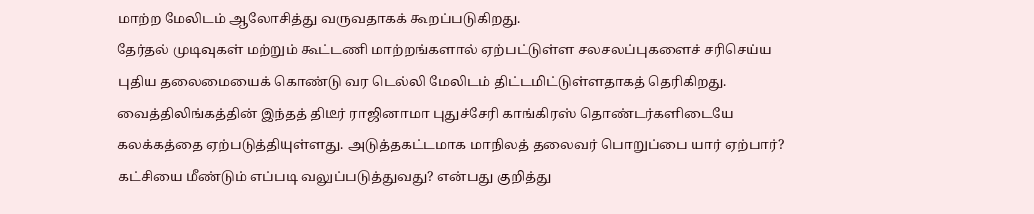மாற்ற மேலிடம் ஆலோசித்து வருவதாகக் கூறப்படுகிறது.
தேர்தல் முடிவுகள் மற்றும் கூட்டணி மாற்றங்களால் ஏற்பட்டுள்ள சலசலப்புகளைச் சரிசெய்ய புதிய தலைமையைக் கொண்டு வர டெல்லி மேலிடம் திட்டமிட்டுள்ளதாகத் தெரிகிறது.
வைத்திலிங்கத்தின் இந்தத் திடீர் ராஜினாமா புதுச்சேரி காங்கிரஸ் தொண்டர்களிடையே கலக்கத்தை ஏற்படுத்தியுள்ளது. அடுத்தகட்டமாக மாநிலத் தலைவர் பொறுப்பை யார் ஏற்பார்? கட்சியை மீண்டும் எப்படி வலுப்படுத்துவது? என்பது குறித்து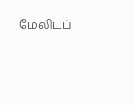மேலிடப்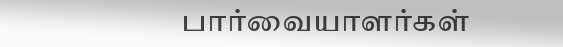பார்வையாளர்கள்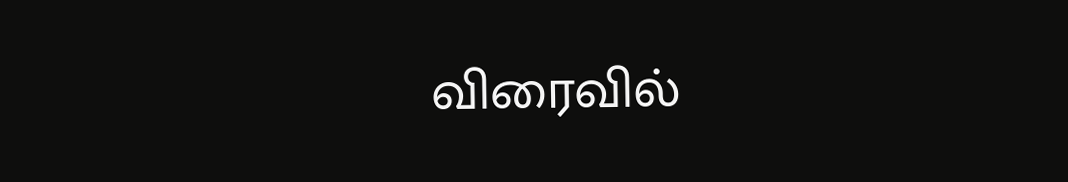விரைவில்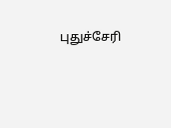புதுச்சேரி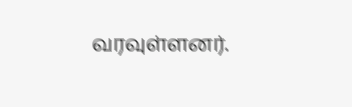வரவுள்ளனர்.